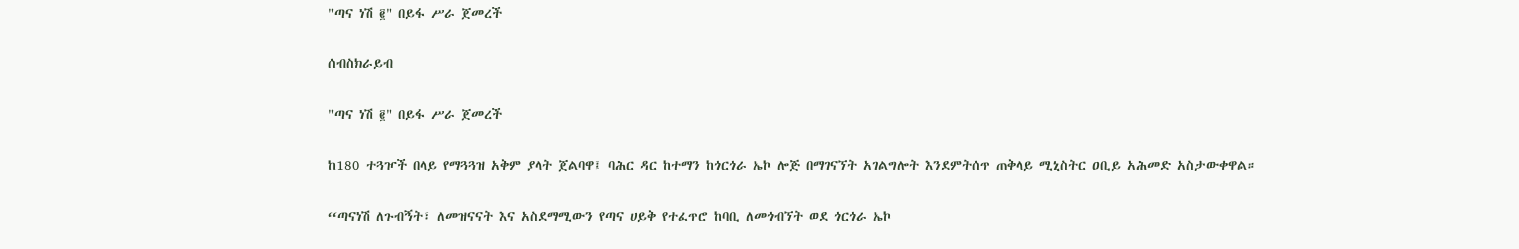"ጣና ነሽ ፪" በይፋ ሥራ ጀመረች

ሰብስክራይብ

"ጣና ነሽ ፪" በይፋ ሥራ ጀመረች

ከ180 ተጓዦች በላይ የማጓጓዝ አቅም ያላት ጀልባዋ፤ ባሕር ዳር ከተማን ከጎርጎራ ኤኮ ሎጅ በማገናኘት አገልግሎት እንደምትሰጥ ጠቅላይ ሚኒስትር ዐቢይ አሕመድ አስታውቀዋል።

“ጣናነሽ ለጉብኝት፣ ለመዝናናት እና አስደማሚውን የጣና ሀይቅ የተፈጥሮ ከባቢ ለመጎብኘት ወደ ጎርጎራ ኤኮ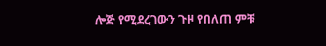ሎጅ የሚደረገውን ጉዞ የበለጠ ምቹ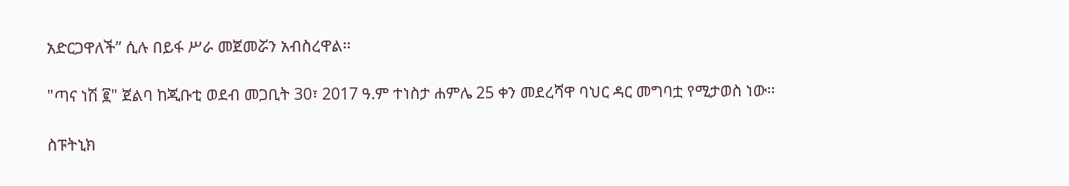አድርጋዋለች” ሲሉ በይፋ ሥራ መጀመሯን አብስረዋል፡፡

"ጣና ነሽ ፪" ጀልባ ከጂቡቲ ወደብ መጋቢት 30፣ 2017 ዓ.ም ተነስታ ሐምሌ 25 ቀን መደረሻዋ ባህር ዳር መግባቷ የሚታወስ ነው፡፡

ስፑትኒክ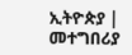ኢትዮጵያ | መተግበሪያ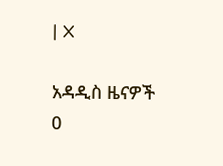| X

አዳዲስ ዜናዎች
0